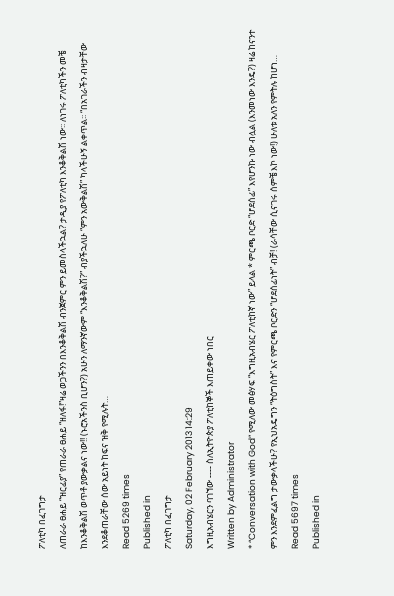ፖለቲካ በፈገግታ
ለጠራራ ፀሐይ “ዝርፊያ” የጠራራ ፀሐይ “ዘለፋ!”ዛሬ ወጋችንን በእንቆቅልሽ ብንጀምር ምን ይመስላችኋል? ታዲያ የፖለቲካ እንቆቅልሽ ነው፡፡ ለነገሩ ፖለቲካችን መቼ ከእንቆቅልሽ ወጥቶ ያውቃልና ነው!! (ኑሮአችንስ ቢሆን?) አሁን ለማንኛውም “እንቆቅልሽ?” ብያችኋለሁ “ምን አውቅልሽ” ካላችሁኝ ልቀጥል፡፡ “በአገራችን ብዛታቸው እንደቆጠራቸው ሰው አይነት ከፍና ዝቅ የሚሉት…
Read 5269 times
Published in
ፖለቲካ በፈገግታ
Saturday, 02 February 2013 14:29
እግዚአብሄርን ባገኘው ---- ስለኢትዮጵያ ፖለቲከኞች እጠይቀው ነበር
Written by Administrator
* “Conversation with God” የሚለው መፅሃፍ “እግዚአብሄር ፖለቲከኛ ነው” ይላል * ምርጫ ቦርድ “ሆደሰፊ” እየሆንኩ ነው ብሏል (እንመነው እንዴ?) ዛሬ ከናንተ ምን እንደምፈልግ ታውቃላችሁ? የኢህአዴግን “ትዕግስት” እና የምርጫ ቦርድን “ሆደሰፊነት” ብቻ! (ራሳቸው ሲናገሩ ሰምቼ እኮ ነው!) ሁለቱ አለን የምትሉ ከሆነ…
Read 5697 times
Published in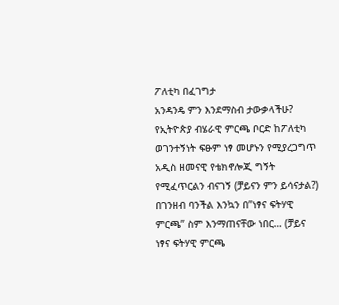ፖለቲካ በፈገግታ
አንዳንዴ ምን እንደማስብ ታውቃላችሁ? የኢትዮጵያ ብሄራዊ ምርጫ ቦርድ ከፖለቲካ ወገንተኝነት ፍፁም ነፃ መሆኑን የሚያረጋግጥ አዲስ ዘመናዊ የቴክኖሎጂ ግኝት የሚፈጥርልን ብናገኝ (ቻይናን ምን ይሳናታል?) በገንዘብ ባንችል እንኳን በ”ነፃና ፍትሃዊ ምርጫ” ስም እንማጠናቸው ነበር… (ቻይና ነፃና ፍትሃዊ ምርጫ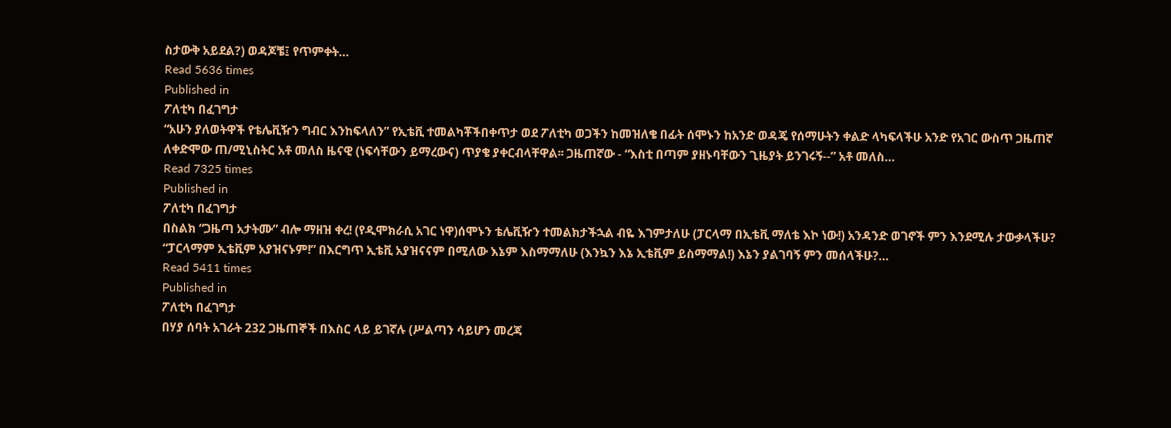ስታውቅ አይደል?) ወዳጆቼ፤ የጥምቀት…
Read 5636 times
Published in
ፖለቲካ በፈገግታ
“አሁን ያለወትዋች የቴሌቪዥን ግብር እንከፍላለን” የኢቴቪ ተመልካቾችበቀጥታ ወደ ፖለቲካ ወጋችን ከመዝለቄ በፊት ሰሞኑን ከአንድ ወዳጄ የሰማሁትን ቀልድ ላካፍላችሁ አንድ የአገር ውስጥ ጋዜጠኛ ለቀድሞው ጠ/ሚኒስትር አቶ መለስ ዜናዊ (ነፍሳቸውን ይማረውና) ጥያቄ ያቀርብላቸዋል፡፡ ጋዜጠኛው - “እስቲ በጣም ያዘኑባቸውን ጊዜያት ይንገሩኝ--” አቶ መለስ…
Read 7325 times
Published in
ፖለቲካ በፈገግታ
በስልክ “ጋዜጣ አታትሙ” ብሎ ማዘዝ ቀረ! (የዲሞክራሲ አገር ነዋ)ሰሞኑን ቴሌቪዥን ተመልክታችኋል ብዬ እገምታለሁ (ፓርላማ በኢቴቪ ማለቴ እኮ ነው!) አንዳንድ ወገኖች ምን እንደሚሉ ታውቃላችሁ? “ፓርላማም ኢቴቪም አያዝናኑም!” በእርግጥ ኢቴቪ አያዝናናም በሚለው እኔም እስማማለሁ (እንኳን እኔ ኢቴቪም ይስማማል!) እኔን ያልገባኝ ምን መሰላችሁ?…
Read 5411 times
Published in
ፖለቲካ በፈገግታ
በሃያ ሰባት አገራት 232 ጋዜጠኞች በእስር ላይ ይገኛሉ (ሥልጣን ሳይሆን መረጃ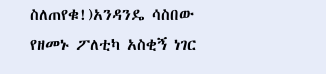ስለጠየቁ!)አንዳንዴ ሳስበው የዘመኑ ፖለቲካ አስቂኝ ነገር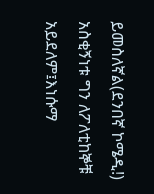ይመስለኛል(ደንበኛ ኮሜዲ!) አስቂኝነቱ ግን ለፖለቲከኞቹ አይደለም፤እነሱማ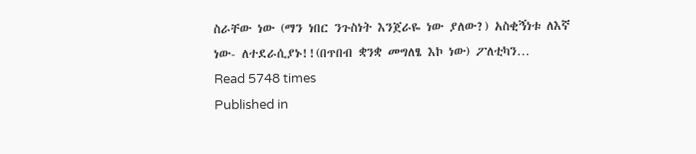ስራቸው ነው (ማን ነበር ንጉስነት እንጀራዬ ነው ያለው?) አስቂኝነቱ ለእኛ ነው- ለተደራሲያኑ!!(በጥበብ ቋንቋ መግለፄ እኮ ነው) ፖለቲካን…
Read 5748 times
Published in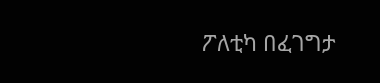ፖለቲካ በፈገግታ